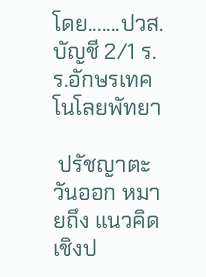โดย.......ปวส. บัญชี 2/1 ร.ร.อักษรเทคโนโลยพัทยา

 ปรัชญาตะวันออก หมายถึง แนวคิดเชิงป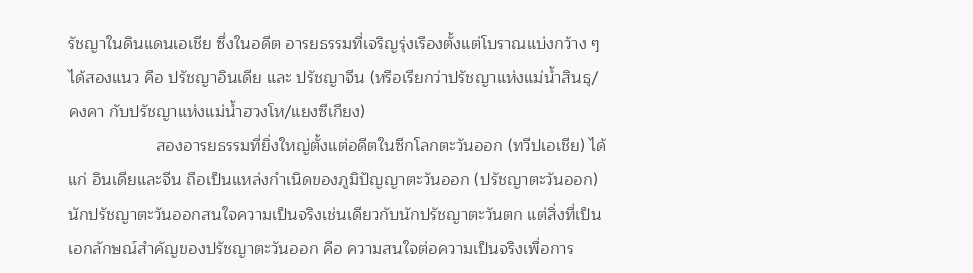รัชญาในดินแดนเอเชีย ซึ่งในอดีต อารยธรรมที่เจริญรุ่งเรืองตั้งแต่โบราณแบ่งกว้าง ๆ ได้สองแนว คือ ปรัชญาอินเดีย และ ปรัชญาจีน (หรือเรียกว่าปรัชญาแห่งแม่น้ำสินธุ/คงคา กับปรัชญาแห่งแม่น้ำฮวงโห/แยงซีเกียง)
                   สองอารยธรรมที่ยิ่งใหญ่ตั้งแต่อดีตในซีกโลกตะวันออก (ทวีปเอเชีย) ได้แก่ อินเดียและจีน ถือเป็นแหล่งกำเนิดของภูมิปัญญาตะวันออก (ปรัชญาตะวันออก) นักปรัชญาตะวันออกสนใจความเป็นจริงเช่นเดียวกับนักปรัชญาตะวันตก แต่สิ่งที่เป็นเอกลักษณ์สำคัญของปรัชญาตะวันออก คือ ความสนใจต่อความเป็นจริงเพื่อการ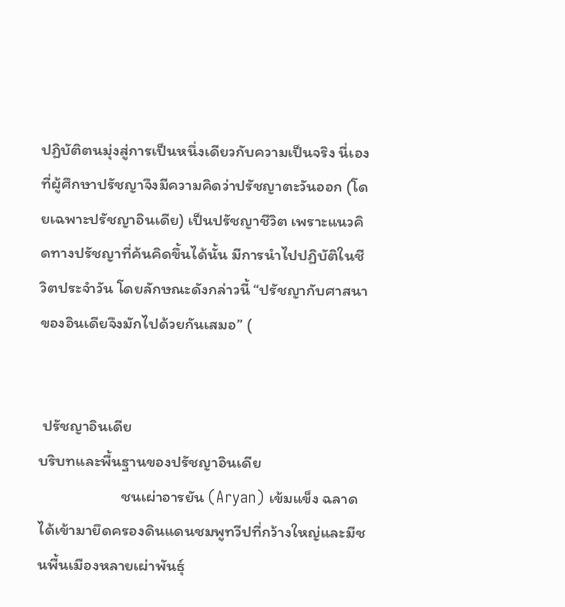ปฏิบัติตนมุ่งสู่การเป็นหนึ่งเดียวกับความเป็นจริง นี่เองที่ผู้ศึกษาปรัชญาจึงมีความคิดว่าปรัชญาตะวันออก (โดยเฉพาะปรัชญาอินเดีย) เป็นปรัชญาชีวิต เพราะแนวคิดทางปรัชญาที่ค้นคิดขึ้นได้นั้น มีการนำไปปฏิบัติในชีวิตประจำวัน โดยลักษณะดังกล่าวนี้ “ปรัชญากับศาสนาของอินเดียจึงมักไปด้วยกันเสมอ” (


 ปรัชญาอินเดีย
บริบทและพื้นฐานของปรัชญาอินเดีย
                       ชนเผ่าอารยัน (Aryan) เข้มแข็ง ฉลาด ได้เข้ามายึดครองดินแดนชมพูทวีปที่กว้างใหญ่และมีชนพื้นเมืองหลายเผ่าพันธุ์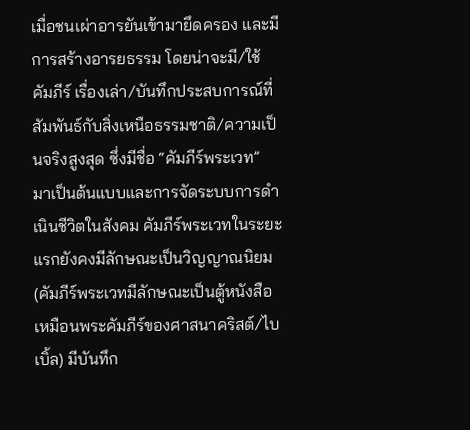เมื่อชนเผ่าอารยันเข้ามายึดครอง และมีการสร้างอารยธรรม โดยน่าจะมี/ใช้คัมภีร์ เรื่องเล่า/บันทึกประสบการณ์ที่สัมพันธ์กับสิ่งเหนือธรรมชาติ/ความเป็นจริงสูงสุด ซึ่งมีชื่อ “คัมภีร์พระเวท” มาเป็นต้นแบบและการจัดระบบการดำเนินชีวิตในสังคม คัมภีร์พระเวทในระยะแรกยังคงมีลักษณะเป็นวิญญาณนิยม (คัมภีร์พระเวทมีลักษณะเป็นตู้หนังสือ เหมือนพระคัมภีร์ของศาสนาคริสต์/ไบเบิ้ล) มีบันทึก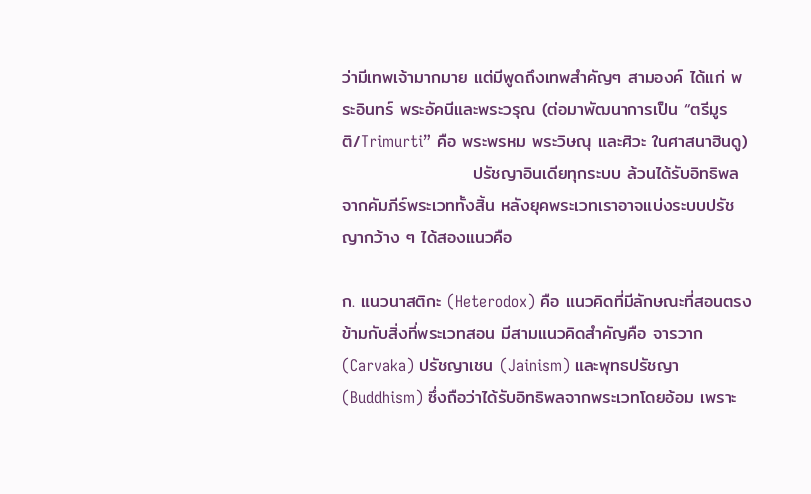ว่ามีเทพเจ้ามากมาย แต่มีพูดถึงเทพสำคัญๆ สามองค์ ได้แก่ พระอินทร์ พระอัคนีและพระวรุณ (ต่อมาพัฒนาการเป็น “ตรีมูรติ/Trimurti” คือ พระพรหม พระวิษณุ และศิวะ ในศาสนาฮินดู)
                     ปรัชญาอินเดียทุกระบบ ล้วนได้รับอิทธิพลจากคัมภีร์พระเวททั้งสิ้น หลังยุคพระเวทเราอาจแบ่งระบบปรัชญากว้าง ๆ ได้สองแนวคือ

ก. แนวนาสติกะ (Heterodox) คือ แนวคิดที่มีลักษณะที่สอนตรงข้ามกับสิ่งที่พระเวทสอน มีสามแนวคิดสำคัญคือ จารวาก (Carvaka) ปรัชญาเชน (Jainism) และพุทธปรัชญา (Buddhism) ซึ่งถือว่าได้รับอิทธิพลจากพระเวทโดยอ้อม เพราะ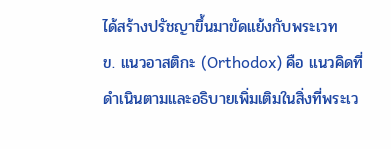ได้สร้างปรัชญาขึ้นมาขัดแย้งกับพระเวท
ข. แนวอาสติกะ (Orthodox) คือ แนวคิดที่ดำเนินตามและอธิบายเพิ่มเติมในสิ่งที่พระเว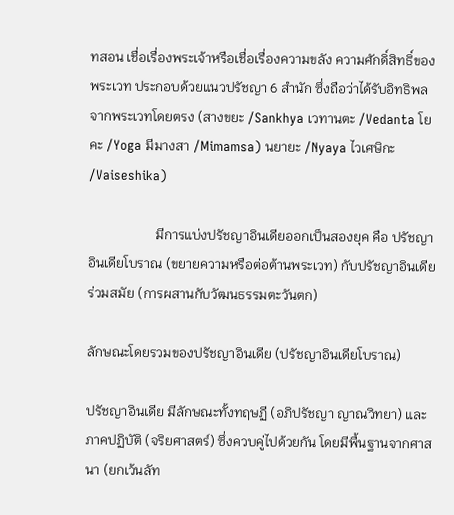ทสอน เชื่อเรื่องพระเจ้าหรือเชื่อเรื่องความขลัง ความศักดิ์สิทธิ์ของพระเวท ประกอบด้วยแนวปรัชญา 6 สำนัก ซึ่งถือว่าได้รับอิทธิพลจากพระเวทโดยตรง (สางขยะ /Sankhya เวทานตะ /Vedanta โยคะ /Yoga มีมางสา /Mimamsa) นยายะ /Nyaya ไวเศษิกะ /Vaiseshika)

                    มีการแบ่งปรัชญาอินเดียออกเป็นสองยุค คือ ปรัชญาอินเดียโบราณ (ขยายความหรือต่อต้านพระเวท) กับปรัชญาอินเดียร่วมสมัย (การผสานกับวัฒนธรรมตะวันตก)

ลักษณะโดยรวมของปรัชญาอินเดีย (ปรัชญาอินเดียโบราณ)

ปรัชญาอินเดีย มีลักษณะทั้งทฤษฏี (อภิปรัชญา ญาณวิทยา) และภาคปฏิบัติ (จริยศาสตร์) ซึ่งควบคู่ไปด้วยกัน โดยมีพื้นฐานจากศาสนา (ยกเว้นลัท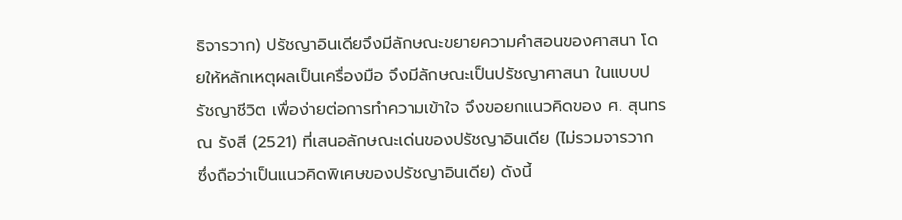ธิจารวาก) ปรัชญาอินเดียจึงมีลักษณะขยายความคำสอนของศาสนา โดยให้หลักเหตุผลเป็นเครื่องมือ จึงมีลักษณะเป็นปรัชญาศาสนา ในแบบปรัชญาชีวิต เพื่อง่ายต่อการทำความเข้าใจ จึงขอยกแนวคิดของ ศ. สุนทร ณ รังสี (2521) ที่เสนอลักษณะเด่นของปรัชญาอินเดีย (ไม่รวมจารวาก ซึ่งถือว่าเป็นแนวคิดพิเศษของปรัชญาอินเดีย) ดังนี้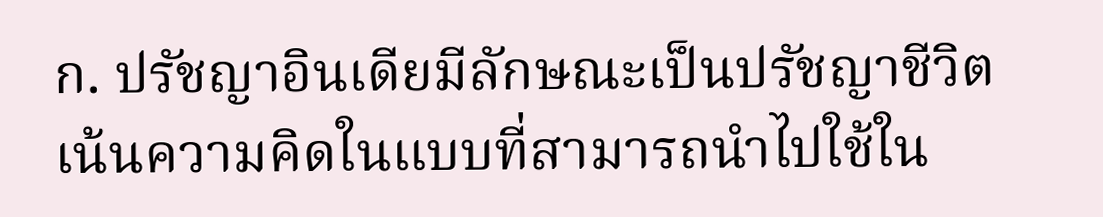ก. ปรัชญาอินเดียมีลักษณะเป็นปรัชญาชีวิต
เน้นความคิดในแบบที่สามารถนำไปใช้ใน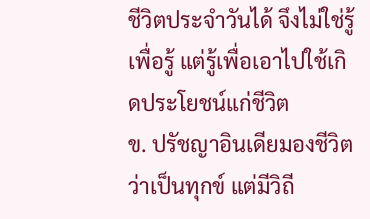ชีวิตประจำวันได้ จึงไม่ใช่รู้เพื่อรู้ แต่รู้เพื่อเอาไปใช้เกิดประโยชน์แก่ชีวิต
ข. ปรัชญาอินเดียมองชีวิตว่าเป็นทุกข์ แต่มีวิถี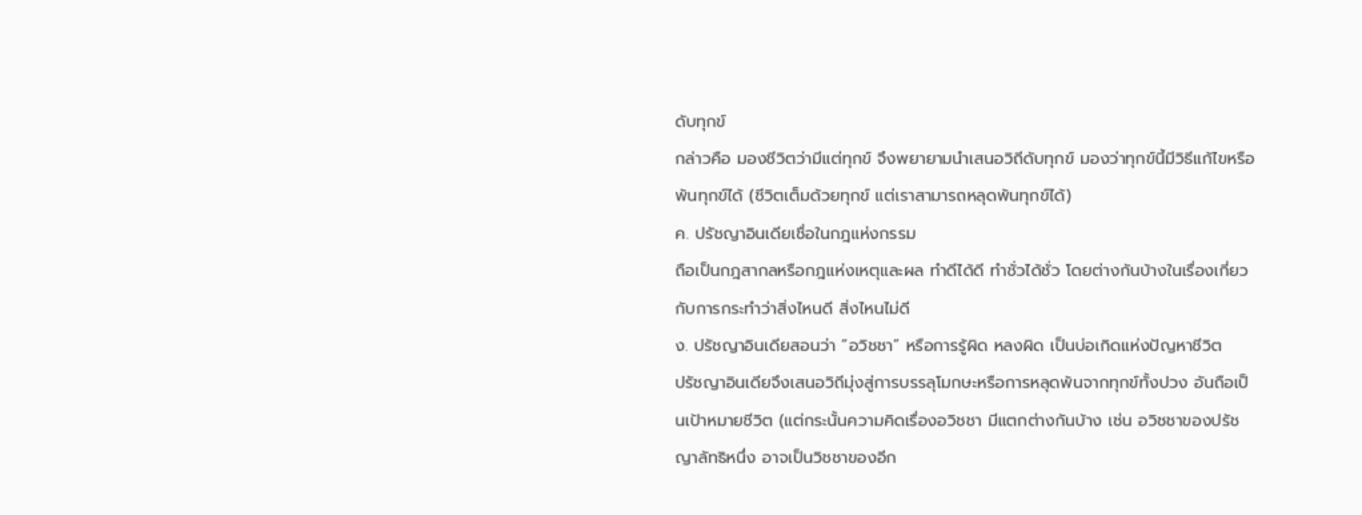ดับทุกข์
กล่าวคือ มองชีวิตว่ามีแต่ทุกข์ จึงพยายามนำเสนอวิถีดับทุกข์ มองว่าทุกข์นี้มีวิธีแก้ไขหรือพ้นทุกข์ได้ (ชีวิตเต็มด้วยทุกข์ แต่เราสามารถหลุดพ้นทุกข์ได้)
ค. ปรัชญาอินเดียเชื่อในกฎแห่งกรรม
ถือเป็นกฎสากลหรือกฎแห่งเหตุและผล ทำดีได้ดี ทำชั่วได้ชั่ว โดยต่างกันบ้างในเรื่องเกี่ยวกับการกระทำว่าสิ่งไหนดี สิ่งไหนไม่ดี
ง. ปรัชญาอินเดียสอนว่า “อวิชชา” หรือการรู้ผิด หลงผิด เป็นบ่อเกิดแห่งปัญหาชีวิต
ปรัชญาอินเดียจึงเสนอวิถีมุ่งสู่การบรรลุโมกษะหรือการหลุดพ้นจากทุกข์ทั้งปวง อันถือเป็นเป้าหมายชีวิต (แต่กระนั้นความคิดเรื่องอวิชชา มีแตกต่างกันบ้าง เช่น อวิชชาของปรัชญาลัทธิหนึ่ง อาจเป็นวิชชาของอีก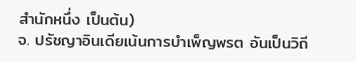สำนักหนึ่ง เป็นต้น)
จ. ปรัชญาอินเดียเน้นการบำเพ็ญพรต อันเป็นวิถี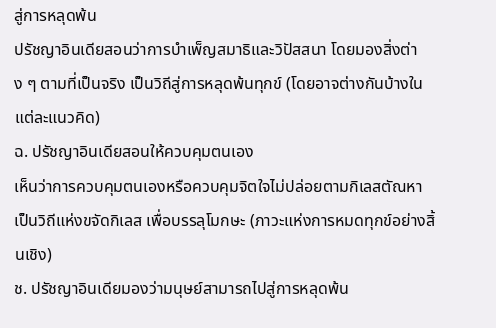สู่การหลุดพ้น
ปรัชญาอินเดียสอนว่าการบำเพ็ญสมาธิและวิปัสสนา โดยมองสิ่งต่าง ๆ ตามที่เป็นจริง เป็นวิถีสู่การหลุดพ้นทุกข์ (โดยอาจต่างกันบ้างในแต่ละแนวคิด)
ฉ. ปรัชญาอินเดียสอนให้ควบคุมตนเอง
เห็นว่าการควบคุมตนเองหรือควบคุมจิตใจไม่ปล่อยตามกิเลสตัณหา เป็นวิถีแห่งขจัดกิเลส เพื่อบรรลุโมกษะ (ภาวะแห่งการหมดทุกข์อย่างสิ้นเชิง)
ช. ปรัชญาอินเดียมองว่ามนุษย์สามารถไปสู่การหลุดพ้น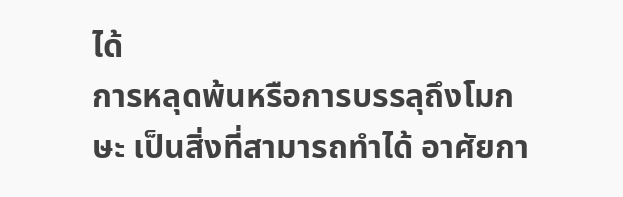ได้
การหลุดพ้นหรือการบรรลุถึงโมกษะ เป็นสิ่งที่สามารถทำได้ อาศัยกา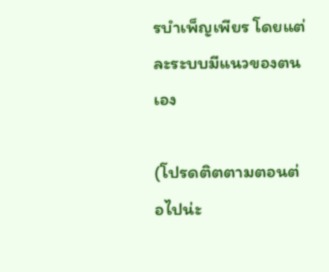รบำเพ็ญเพียร โดยแต่ละระบบมีแนวของตนเอง

(โปรดติตตามตอนต่อไปน่ะ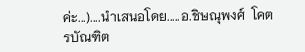ค่ะ...)....นำเสนอโดย.....อ.ชิษณุพงศ์  โคตรบัณฑิต